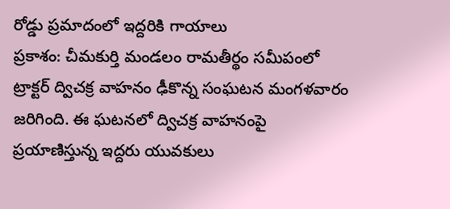రోడ్డు ప్రమాదంలో ఇద్దరికి గాయాలు
ప్రకాశం: చీమకుర్తి మండలం రామతీర్థం సమీపంలో ట్రాక్టర్ ద్విచక్ర వాహనం ఢీకొన్న సంఘటన మంగళవారం జరిగింది. ఈ ఘటనలో ద్విచక్ర వాహనంపై ప్రయాణిస్తున్న ఇద్దరు యువకులు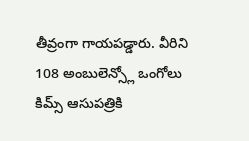తీవ్రంగా గాయపడ్డారు. వీరిని 108 అంబులెన్స్లో ఒంగోలు కిమ్స్ ఆసుపత్రికి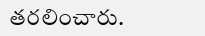తరలించారు.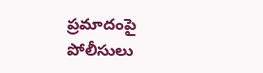ప్రమాదంపై పోలీసులు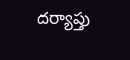దర్యాప్తు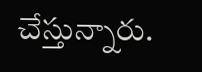చేస్తున్నారు.